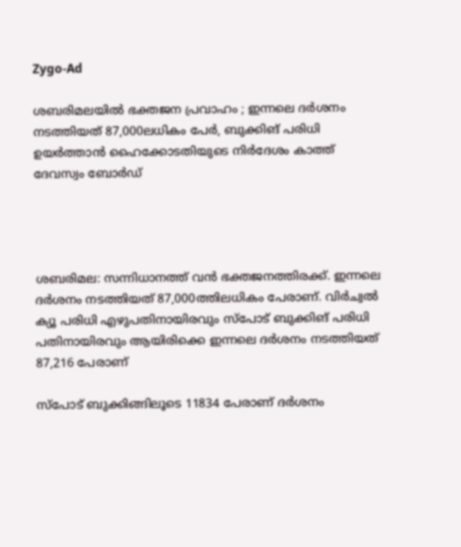Zygo-Ad

ശബരിമലയിൽ ഭക്തജന പ്രവാഹം ; ഇന്നലെ ദര്‍ശനം നടത്തിയത് 87,000ലധികം പേര്‍, ബുക്കിങ് പരിധി ഉയര്‍ത്താന്‍ ഹൈക്കോടതിയുടെ നിര്‍ദേശം കാത്ത് ദേവസ്വം ബോര്‍ഡ്




ശബരിമല: സന്നിധാനത്ത് വന്‍ ഭക്തജനത്തിരക്ക്. ഇന്നലെ ദര്‍ശനം നടത്തിയത് 87,000ത്തിലധികം പേരാണ്. വിര്‍ച്വല്‍ ക്യൂ പരിധി എഴുപതിനായിരവും സ്‌പോട് ബുക്കിങ് പരിധി പതിനായിരവും ആയിരിക്കെ ഇന്നലെ ദര്‍ശനം നടത്തിയത് 87,216 പേരാണ്

സ്‌പോട് ബുക്കിങ്ങിലൂടെ 11834 പേരാണ് ദര്‍ശനം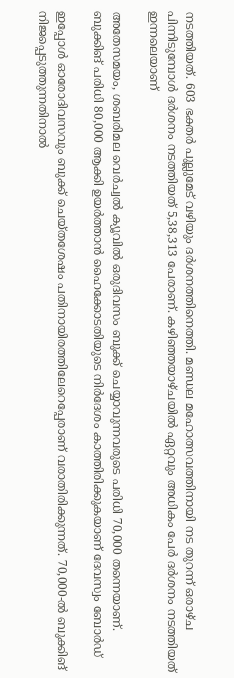നടത്തിയത്. 603 ഭക്തര്‍ പുല്ലുമേട് വഴിയും ദര്‍ശനത്തിനെത്തി. മണ്ഡല മഹോത്സവത്തിനായി നട തുറന്ന് ഒരാഴ്ച പിന്നിടുമ്പോള്‍ ദര്‍ശനം നടത്തിയത് 5,38,313 പേരാണ്. കഴിഞ്ഞയാഴ്ചയില്‍ ഏറ്റവും അധികം പേര്‍ ദര്‍ശനം നടത്തിയത് ഇന്നലെയാണ്

അതേസമയം, ശബരിമല വെര്‍ച്വല്‍ ക്യൂവില്‍ ഒരുദിവസം ബുക്ക് ചെയ്യാവുന്നവരുടെ പരിധി 70,000 തന്നെയാണ്. ബുക്കിങ് പരിധി 80,000 ആക്കി ഉയര്‍ത്താന്‍ ഹൈക്കോടതിയുടെ നിര്‍ദേശം കാത്തിരിക്കുകയാണ് ദേവസ്വം ബോര്‍ഡ്

ഇപ്പോള്‍ ഓരോദിവസവും ബുക്ക് ചെയ്തശേഷം പതിനായിരത്തിലേറെപ്പേരാണ് വരാതിരിക്കുന്നത്. 70,000-ല്‍ ബുക്കിങ് നിജപ്പെടുത്തുന്നതിനാല്‍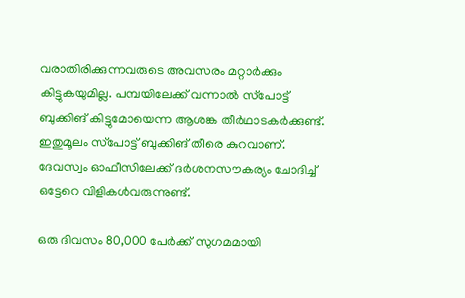വരാതിരിക്കുന്നവരുടെ അവസരം മറ്റാര്‍ക്കും കിട്ടുകയുമില്ല. പമ്പയിലേക്ക് വന്നാല്‍ സ്‌പോട്ട് ബുക്കിങ് കിട്ടുമോയെന്ന ആശങ്ക തീര്‍ഥാടകര്‍ക്കുണ്ട്. ഇതുമൂലം സ്‌പോട്ട് ബുക്കിങ് തീരെ കുറവാണ്. ദേവസ്വം ഓഫീസിലേക്ക് ദര്‍ശനസൗകര്യം ചോദിച്ച്‌ ഒട്ടേറെ വിളികള്‍വരുന്നുണ്ട്.

ഒരു ദിവസം 80,000 പേര്‍ക്ക് സുഗമമായി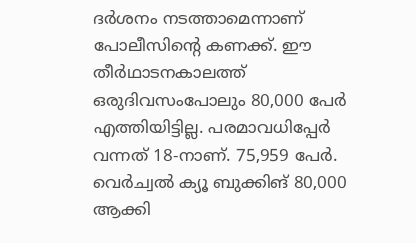ദര്‍ശനം നടത്താമെന്നാണ് പോലീസിന്റെ കണക്ക്. ഈ തീര്‍ഥാടനകാലത്ത് ഒരുദിവസംപോലും 80,000 പേര്‍ എത്തിയിട്ടില്ല. പരമാവധിപ്പേര്‍ വന്നത് 18-നാണ്. 75,959 പേര്‍. വെര്‍ച്വല്‍ ക്യൂ ബുക്കിങ് 80,000 ആക്കി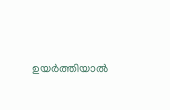ഉയര്‍ത്തിയാല്‍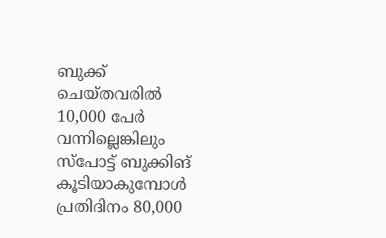ബുക്ക് ചെയ്തവരില്‍ 10,000 പേര്‍ വന്നില്ലെങ്കിലും സ്‌പോട്ട് ബുക്കിങ് കൂടിയാകുമ്പോള്‍ പ്രതിദിനം 80,000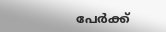പേര്‍ക്ക്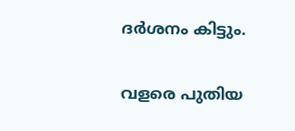ദര്‍ശനം കിട്ടും.

വളരെ പുതിയ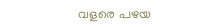വളരെ പഴയ